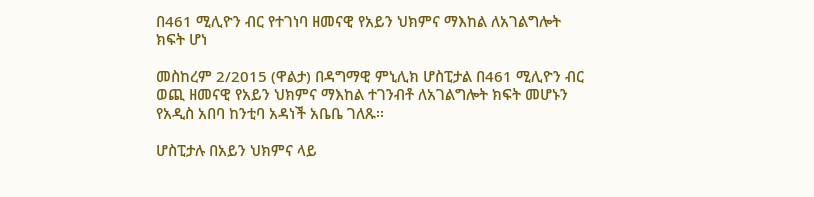በ461 ሚሊዮን ብር የተገነባ ዘመናዊ የአይን ህክምና ማእከል ለአገልግሎት ክፍት ሆነ

መስከረም 2/2015 (ዋልታ) በዳግማዊ ምኒሊክ ሆስፒታል በ461 ሚሊዮን ብር ወጪ ዘመናዊ የአይን ህክምና ማእከል ተገንብቶ ለአገልግሎት ክፍት መሆኑን የአዲስ አበባ ከንቲባ አዳነች አቤቤ ገለጹ፡፡

ሆስፒታሉ በአይን ህክምና ላይ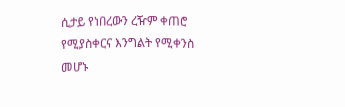ሲታይ የነበረውን ረዥም ቀጠሮ የሚያስቀርና እንግልት የሚቀንስ መሆኑ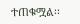ተጠቁሟል፡፡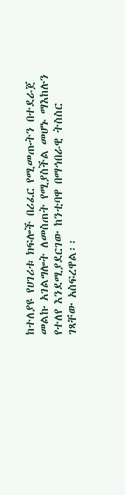ከተለያዩ የሀገሪቱ ክፍሎች በሪፈር የሚመጡትን በተደራጀ መልኩ አገልግሎት ለመስጠት የሚያስችል መሆኑ ማእከሉን የተለየ እንደሚያደርገው ከንቲባዋ በማኅበራዊ ትስስር ገጻቸው አስፍረዋል፡፡